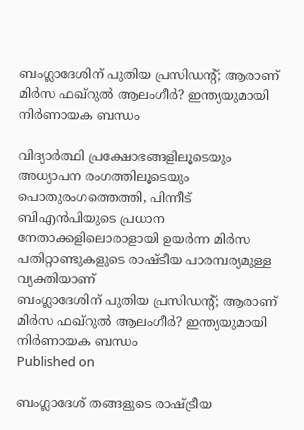ബംഗ്ലാദേശിന് പുതിയ പ്രസിഡന്റ്; ആരാണ് മിർസ ഫഖ്റുൽ ആലംഗീർ? ഇന്ത്യയുമായി നിർണായക ബന്ധം

വിദ്യാർത്ഥി പ്രക്ഷോഭങ്ങളിലൂടെയും അധ്യാപന രംഗത്തിലൂടെയും പൊതുരംഗത്തെത്തി, പിന്നീട് ബിഎൻപിയുടെ പ്രധാന നേതാക്കളിലൊരാളായി ഉയർന്ന മിർസ പതിറ്റാണ്ടുകളുടെ രാഷ്ടീയ പാരമ്പര്യമുള്ള വ്യക്തിയാണ്
ബംഗ്ലാദേശിന് പുതിയ പ്രസിഡന്റ്; ആരാണ് മിർസ ഫഖ്റുൽ ആലംഗീർ? ഇന്ത്യയുമായി നിർണായക ബന്ധം
Published on

ബംഗ്ലാദേശ് തങ്ങളുടെ രാഷ്ട്രീയ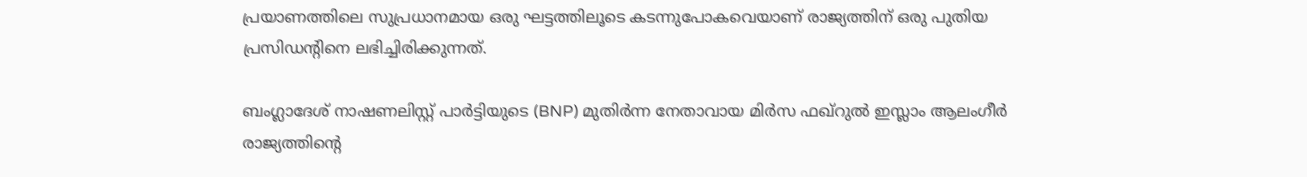പ്രയാണത്തിലെ സുപ്രധാനമായ ഒരു ഘട്ടത്തിലൂടെ കടന്നുപോകവെയാണ് രാജ്യത്തിന് ഒരു പുതിയ പ്രസിഡന്റിനെ ലഭിച്ചിരിക്കുന്നത്.

ബംഗ്ലാദേശ് നാഷണലിസ്റ്റ് പാർട്ടിയുടെ (BNP) മുതിർന്ന നേതാവായ മിർസ ഫഖ്‌റുൽ ഇസ്ലാം ആലംഗീർ രാജ്യത്തിന്റെ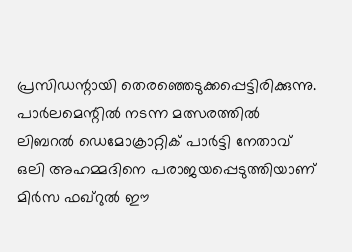പ്രസിഡന്റായി തെരഞ്ഞെടുക്കപ്പെട്ടിരിക്കുന്നു. പാർലമെന്റിൽ നടന്ന മത്സരത്തിൽ ലിബറൽ ഡെമോക്രാറ്റിക് പാർട്ടി നേതാവ് ഒലി അഹമ്മദിനെ പരാജയപ്പെടുത്തിയാണ് മിർസ ഫഖ്റുൽ ഈ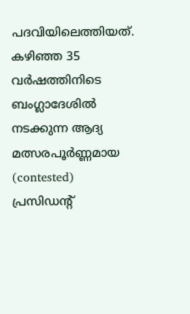പദവിയിലെത്തിയത്. കഴിഞ്ഞ 35 വർഷത്തിനിടെ ബംഗ്ലാദേശിൽ നടക്കുന്ന ആദ്യ മത്സരപൂർണ്ണമായ (contested) പ്രസിഡന്റ്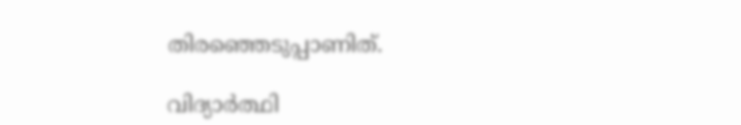തിരഞ്ഞെടുപ്പാണിത്.

വിദ്യാർത്ഥി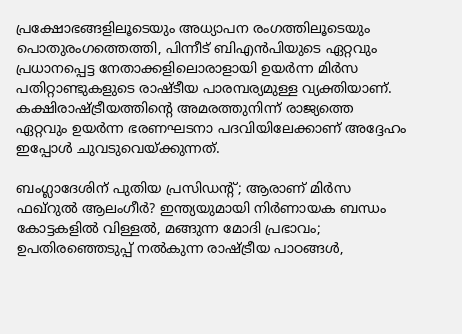പ്രക്ഷോഭങ്ങളിലൂടെയും അധ്യാപന രംഗത്തിലൂടെയും പൊതുരംഗത്തെത്തി, പിന്നീട് ബിഎൻപിയുടെ ഏറ്റവും പ്രധാനപ്പെട്ട നേതാക്കളിലൊരാളായി ഉയർന്ന മിർസ പതിറ്റാണ്ടുകളുടെ രാഷ്ടീയ പാരമ്പര്യമുള്ള വ്യക്തിയാണ്. കക്ഷിരാഷ്ട്രീയത്തിന്റെ അമരത്തുനിന്ന് രാജ്യത്തെ ഏറ്റവും ഉയർന്ന ഭരണഘടനാ പദവിയിലേക്കാണ് അദ്ദേഹം ഇപ്പോൾ ചുവടുവെയ്ക്കുന്നത്.

ബംഗ്ലാദേശിന് പുതിയ പ്രസിഡന്റ്; ആരാണ് മിർസ ഫഖ്റുൽ ആലംഗീർ? ഇന്ത്യയുമായി നിർണായക ബന്ധം
കോട്ടകളിൽ വിള്ളൽ, മങ്ങുന്ന മോദി പ്രഭാവം; ഉപതിരഞ്ഞെടുപ്പ് നൽകുന്ന രാഷ്ട്രീയ പാഠങ്ങൾ,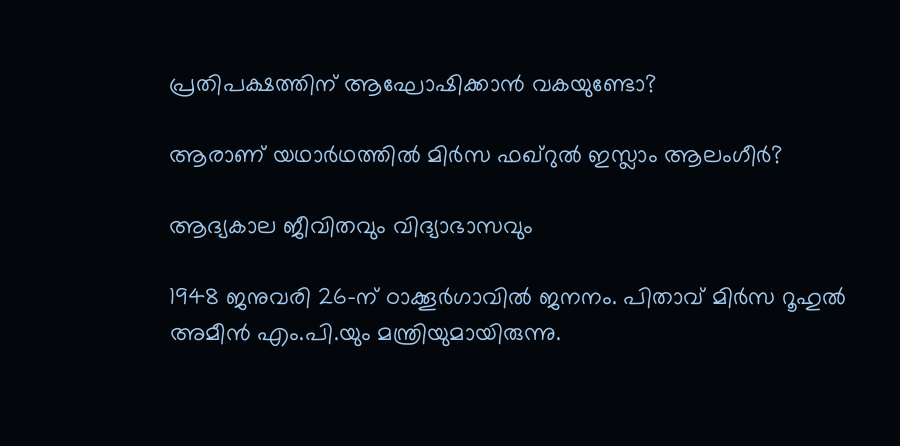പ്രതിപക്ഷത്തിന് ആഘോഷിക്കാൻ വകയുണ്ടോ?

ആരാണ് യഥാർഥത്തിൽ മിർസ ഫഖ്‌റുൽ ഇസ്ലാം ആലംഗീർ?

ആദ്യകാല ജീവിതവും വിദ്യാഭാസവും

1948 ജനുവരി 26-ന് ഠാക്കൂർഗാവിൽ ജനനം. പിതാവ് മിർസ റൂഹുൽ അമീൻ എം.പി.യും മന്ത്രിയുമായിരുന്നു.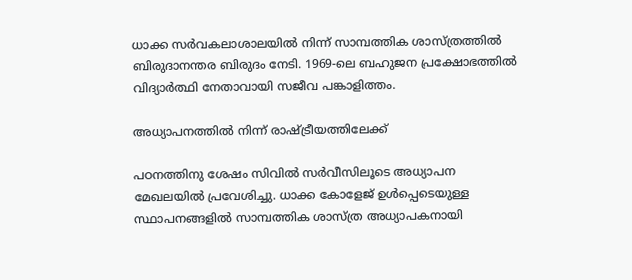ധാക്ക സർവകലാശാലയിൽ നിന്ന് സാമ്പത്തിക ശാസ്ത്രത്തിൽ ബിരുദാനന്തര ബിരുദം നേടി. 1969-ലെ ബഹുജന പ്രക്ഷോഭത്തിൽ വിദ്യാർത്ഥി നേതാവായി സജീവ പങ്കാളിത്തം.

അധ്യാപനത്തിൽ നിന്ന് രാഷ്ട്രീയത്തിലേക്ക്

പഠനത്തിനു ശേഷം സിവിൽ സർവീസിലൂടെ അധ്യാപന മേഖലയിൽ പ്രവേശിച്ചു. ധാക്ക കോളേജ് ഉൾപ്പെടെയുള്ള സ്ഥാപനങ്ങളിൽ സാമ്പത്തിക ശാസ്ത്ര അധ്യാപകനായി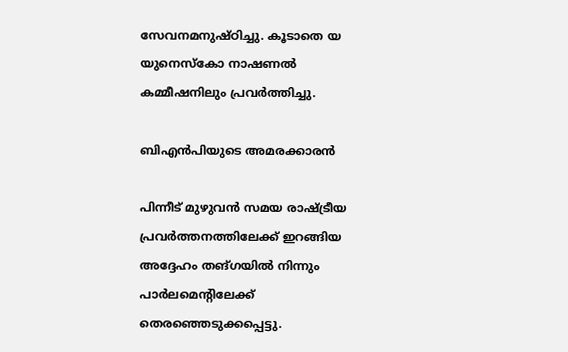സേവനമനുഷ്ഠിച്ചു. കൂടാതെ യ യുനെസ്കോ നാഷണൽ കമ്മീഷനിലും പ്രവർത്തിച്ചു.

ബിഎൻപിയുടെ അമരക്കാരൻ

പിന്നീട് മുഴുവൻ സമയ രാഷ്ട്രീയ പ്രവർത്തനത്തിലേക്ക് ഇറങ്ങിയ അദ്ദേഹം തങ്ഗയിൽ നിന്നും പാർലമെന്റിലേക്ക് തെരഞ്ഞെടുക്കപ്പെട്ടു.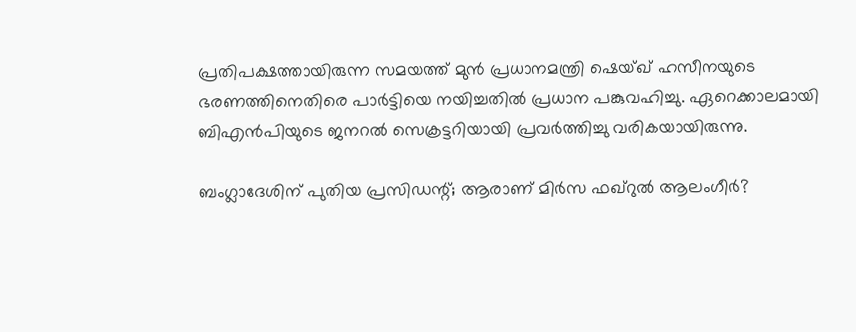പ്രതിപക്ഷത്തായിരുന്ന സമയത്ത് മുൻ പ്രധാനമന്ത്രി ഷെയ്ഖ് ഹസീനയുടെ ഭരണത്തിനെതിരെ പാർട്ടിയെ നയിച്ചതിൽ പ്രധാന പങ്കുവഹിച്ചു. ഏറെക്കാലമായി ബിഎൻപിയുടെ ജനറൽ സെക്രട്ടറിയായി പ്രവർത്തിച്ചു വരികയായിരുന്നു.

ബംഗ്ലാദേശിന് പുതിയ പ്രസിഡന്റ്; ആരാണ് മിർസ ഫഖ്റുൽ ആലംഗീർ?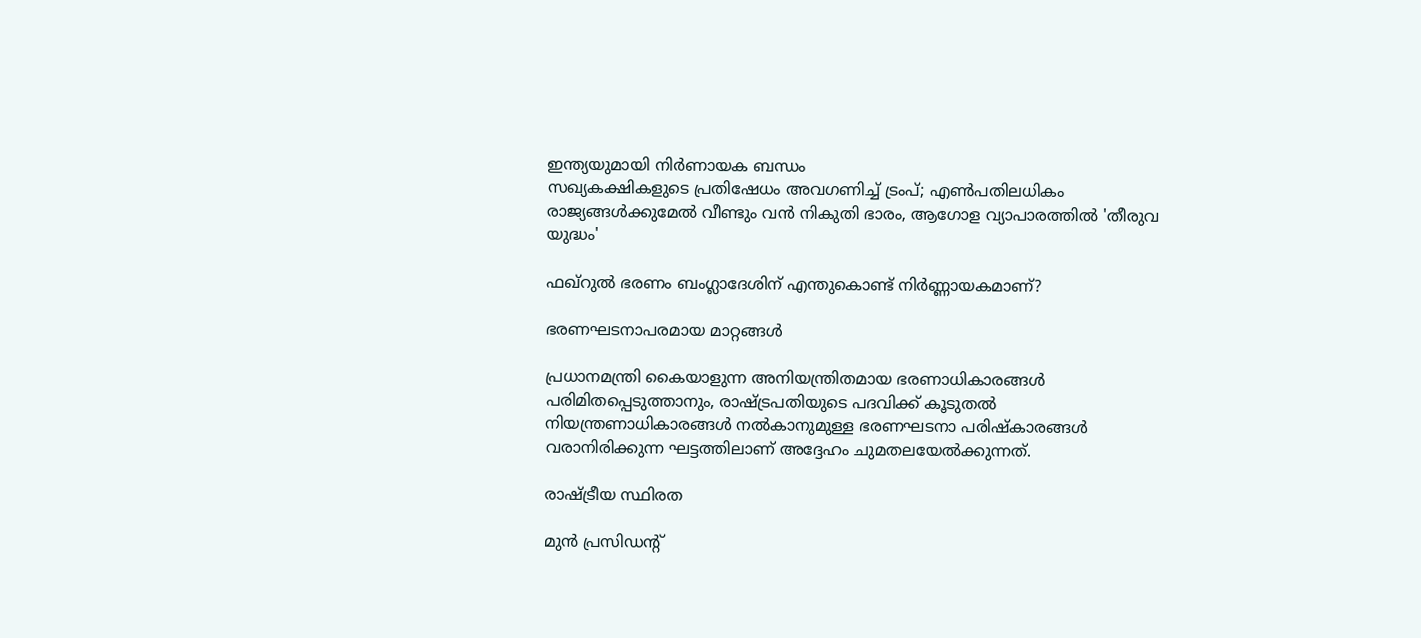ഇന്ത്യയുമായി നിർണായക ബന്ധം
സഖ്യകക്ഷികളുടെ പ്രതിഷേധം അവഗണിച്ച് ട്രംപ്; എണ്‍പതിലധികം രാജ്യങ്ങള്‍ക്കുമേല്‍ വീണ്ടും വന്‍ നികുതി ഭാരം, ആഗോള വ്യാപാരത്തില്‍ 'തീരുവ യുദ്ധം'

ഫഖ്‌റുൽ ഭരണം ബംഗ്ലാദേശിന് എന്തുകൊണ്ട് നിർണ്ണായകമാണ്?

ഭരണഘടനാപരമായ മാറ്റങ്ങൾ

പ്രധാനമന്ത്രി കൈയാളുന്ന അനിയന്ത്രിതമായ ഭരണാധികാരങ്ങൾ പരിമിതപ്പെടുത്താനും, രാഷ്ട്രപതിയുടെ പദവിക്ക് കൂടുതൽ നിയന്ത്രണാധികാരങ്ങൾ നൽകാനുമുള്ള ഭരണഘടനാ പരിഷ്കാരങ്ങൾ വരാനിരിക്കുന്ന ഘട്ടത്തിലാണ് അദ്ദേഹം ചുമതലയേൽക്കുന്നത്.

രാഷ്ട്രീയ സ്ഥിരത

മുൻ പ്രസിഡന്റ്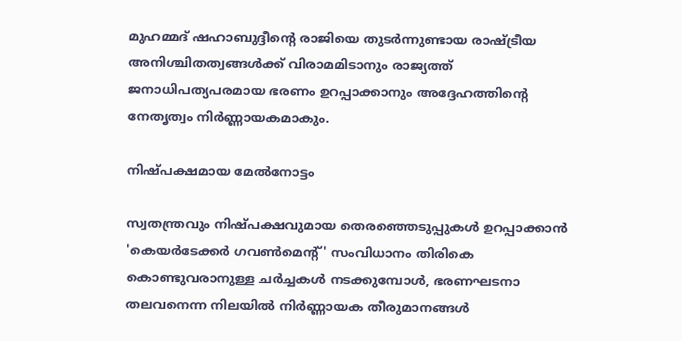മുഹമ്മദ് ഷഹാബുദ്ദീന്റെ രാജിയെ തുടർന്നുണ്ടായ രാഷ്ട്രീയ അനിശ്ചിതത്വങ്ങൾക്ക് വിരാമമിടാനും രാജ്യത്ത് ജനാധിപത്യപരമായ ഭരണം ഉറപ്പാക്കാനും അദ്ദേഹത്തിന്റെ നേതൃത്വം നിർണ്ണായകമാകും.

നിഷ്പക്ഷമായ മേൽനോട്ടം

സ്വതന്ത്രവും നിഷ്പക്ഷവുമായ തെരഞ്ഞെടുപ്പുകൾ ഉറപ്പാക്കാൻ 'കെയർടേക്കർ ഗവൺമെന്റ്' സംവിധാനം തിരികെ കൊണ്ടുവരാനുള്ള ചർച്ചകൾ നടക്കുമ്പോൾ, ഭരണഘടനാ തലവനെന്ന നിലയിൽ നിർണ്ണായക തീരുമാനങ്ങൾ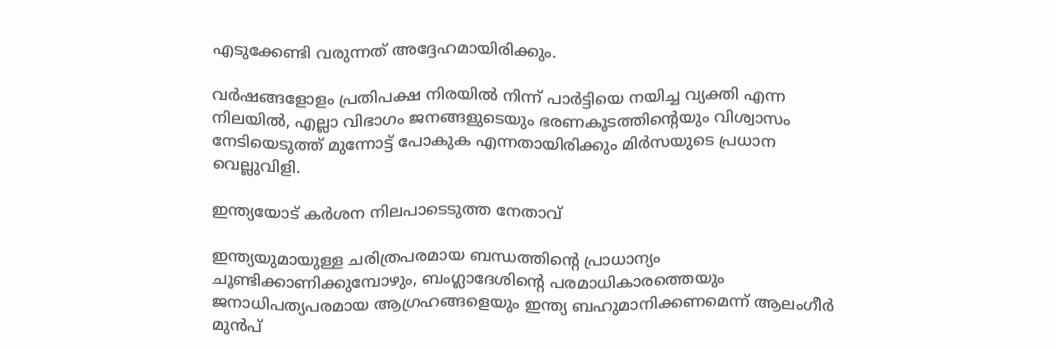എടുക്കേണ്ടി വരുന്നത് അദ്ദേഹമായിരിക്കും.

വർഷങ്ങളോളം പ്രതിപക്ഷ നിരയിൽ നിന്ന് പാർട്ടിയെ നയിച്ച വ്യക്തി എന്ന നിലയിൽ, എല്ലാ വിഭാഗം ജനങ്ങളുടെയും ഭരണകൂടത്തിന്റെയും വിശ്വാസം നേടിയെടുത്ത് മുന്നോട്ട് പോകുക എന്നതായിരിക്കും മിർസയുടെ പ്രധാന വെല്ലുവിളി.

ഇന്ത്യയോട് കർശന നിലപാടെടുത്ത നേതാവ്

ഇന്ത്യയുമായുള്ള ചരിത്രപരമായ ബന്ധത്തിന്റെ പ്രാധാന്യം ചൂണ്ടിക്കാണിക്കുമ്പോഴും, ബംഗ്ലാദേശിന്റെ പരമാധികാരത്തെയും ജനാധിപത്യപരമായ ആഗ്രഹങ്ങളെയും ഇന്ത്യ ബഹുമാനിക്കണമെന്ന് ആലംഗീർ മുൻപ്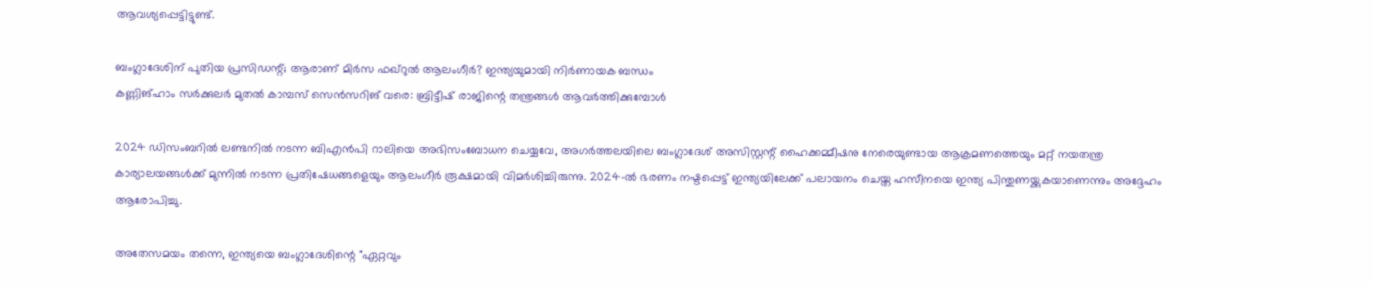ആവശ്യപ്പെട്ടിട്ടുണ്ട്.

ബംഗ്ലാദേശിന് പുതിയ പ്രസിഡന്റ്; ആരാണ് മിർസ ഫഖ്റുൽ ആലംഗീർ? ഇന്ത്യയുമായി നിർണായക ബന്ധം
കണ്ണിങ്ഹാം സര്‍ക്കുലര്‍ മുതല്‍ കാമ്പസ് സെന്‍സറിങ് വരെ: ബ്രിട്ടീഷ് രാജിന്റെ തന്ത്രങ്ങള്‍ ആവര്‍ത്തിക്കുമ്പോള്‍

2024 ഡിസംബറിൽ ലണ്ടനിൽ നടന്ന ബിഎൻപി റാലിയെ അഭിസംബോധന ചെയ്യവേ, അഗർത്തലയിലെ ബംഗ്ലാദേശ് അസിസ്റ്റന്റ് ഹൈക്കമ്മീഷനു നേരെയുണ്ടായ ആക്രമണത്തെയും മറ്റ് നയതന്ത്ര കാര്യാലയങ്ങൾക്ക് മുന്നിൽ നടന്ന പ്രതിഷേധങ്ങളെയും ആലംഗീർ രൂക്ഷമായി വിമർശിച്ചിരുന്നു. 2024-ൽ ഭരണം നഷ്ടപ്പെട്ട് ഇന്ത്യയിലേക്ക് പലായനം ചെയ്ത ഹസീനയെ ഇന്ത്യ പിന്തുണയ്ക്കുകയാണെന്നും അദ്ദേഹം ആരോപിച്ചു.

അതേസമയം തന്നെ, ഇന്ത്യയെ ബംഗ്ലാദേശിന്റെ "ഏറ്റവും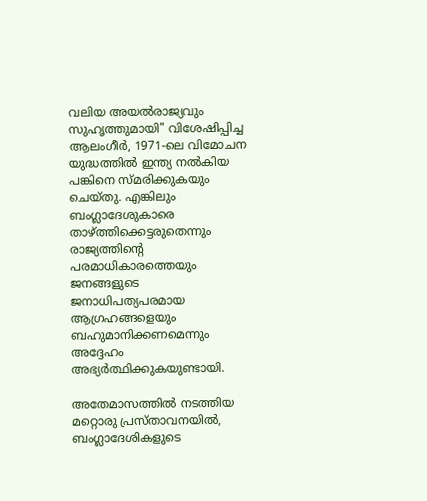വലിയ അയൽരാജ്യവും സുഹൃത്തുമായി" വിശേഷിപ്പിച്ച ആലംഗീർ, 1971-ലെ വിമോചന യുദ്ധത്തിൽ ഇന്ത്യ നൽകിയ പങ്കിനെ സ്മരിക്കുകയും ചെയ്തു. എങ്കിലും ബംഗ്ലാദേശുകാരെ താഴ്ത്തിക്കെട്ടരുതെന്നും രാജ്യത്തിന്റെ പരമാധികാരത്തെയും ജനങ്ങളുടെ ജനാധിപത്യപരമായ ആഗ്രഹങ്ങളെയും ബഹുമാനിക്കണമെന്നും അദ്ദേഹം അഭ്യർത്ഥിക്കുകയുണ്ടായി.

അതേമാസത്തിൽ നടത്തിയ മറ്റൊരു പ്രസ്താവനയിൽ, ബംഗ്ലാദേശികളുടെ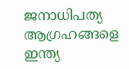ജനാധിപത്യ ആഗ്രഹങ്ങളെ ഇന്ത്യ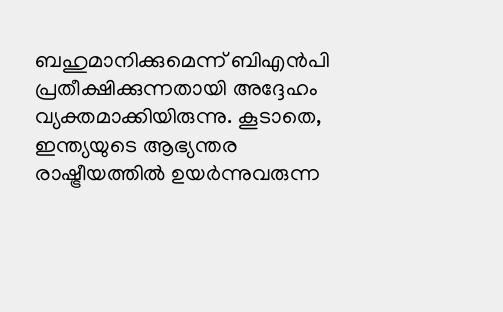ബഹുമാനിക്കുമെന്ന് ബിഎൻപി പ്രതീക്ഷിക്കുന്നതായി അദ്ദേഹം വ്യക്തമാക്കിയിരുന്നു. കൂടാതെ, ഇന്ത്യയുടെ ആഭ്യന്തര രാഷ്ട്രീയത്തിൽ ഉയർന്നുവരുന്ന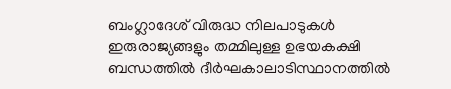ബംഗ്ലാദേശ് വിരുദ്ധ നിലപാടുകൾ ഇരുരാജ്യങ്ങളും തമ്മിലുള്ള ഉഭയകക്ഷി ബന്ധത്തിൽ ദീർഘകാലാടിസ്ഥാനത്തിൽ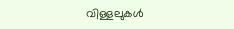വിള്ളലുകൾ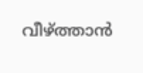വീഴ്ത്താൻ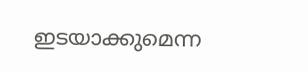ഇടയാക്കുമെന്ന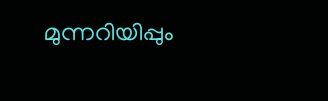മുന്നറിയിപ്പും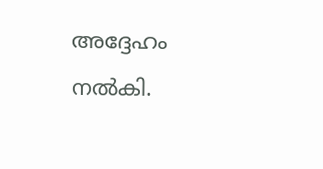അദ്ദേഹം നൽകി.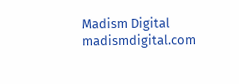Madism Digital
madismdigital.com